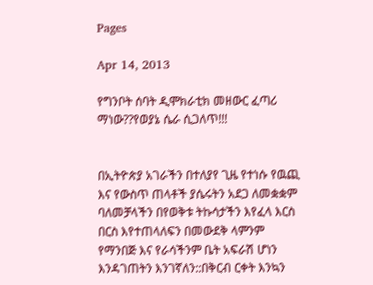Pages

Apr 14, 2013

የግንቦት ሰባት ዲሞክራቲክ መዘውር ፈጣሪ ማነው??የወያኔ ሴራ ሲጋለጥ!!!


በኢትዮጵያ አገራችን በተለያየ ጊዜ የተነሱ የዉጪ እና የውስጥ ጠላቶች ያሴሩትን አደጋ ለመቋቋም ባለመቻላችን በየወቅቱ ትኩሳታችን እየፈላ እርስ በርስ እየተጠላለፍን በመውደቅ ላምንም የማንበጅ እና የራሳችንም ቤት አፍራሽ ሆነን እንዳገጠትን እንገኛለን::በቅርብ ርቀት እንኳን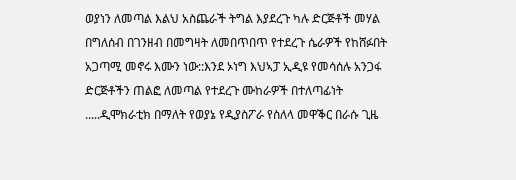ወያነን ለመጣል እልህ አስጨራች ትግል እያደረጉ ካሉ ድርጅቶች መሃል በግለሰብ በገንዘብ በመግዛት ለመበጥበጥ የተደረጉ ሴራዎች የከሸፉበት አጋጣሚ መኖሩ እሙን ነው::እንደ ኦነግ እህኣፓ ኢዲዩ የመሳሰሉ አንጋፋ ድርጅቶችን ጠልፎ ለመጣል የተደረጉ ሙከራዎች በተለጣፊነት .....ዲሞክራቲክ በማለት የወያኔ የዲያስፖራ የስለላ መዋቕር በራሱ ጊዜ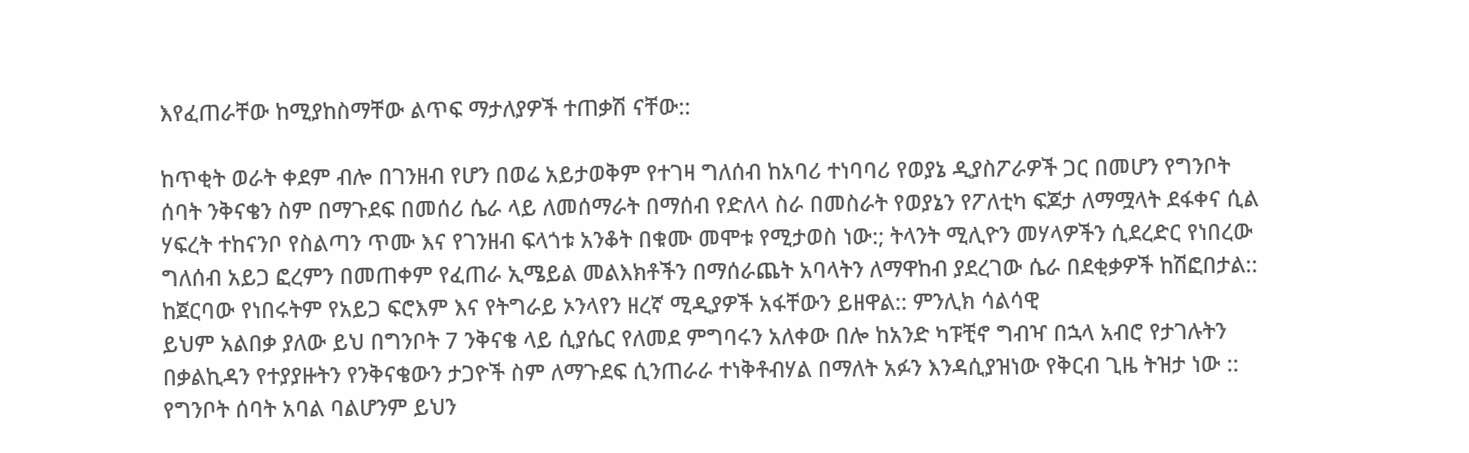እየፈጠራቸው ከሚያከስማቸው ልጥፍ ማታለያዎች ተጠቃሽ ናቸው::

ከጥቂት ወራት ቀደም ብሎ በገንዘብ የሆን በወሬ አይታወቅም የተገዛ ግለሰብ ከአባሪ ተነባባሪ የወያኔ ዲያስፖራዎች ጋር በመሆን የግንቦት ሰባት ንቅናቄን ስም በማጉደፍ በመሰሪ ሴራ ላይ ለመሰማራት በማሰብ የድለላ ስራ በመስራት የወያኔን የፖለቲካ ፍጆታ ለማሟላት ደፋቀና ሲል ሃፍረት ተከናንቦ የስልጣን ጥሙ እና የገንዘብ ፍላጎቱ አንቆት በቁሙ መሞቱ የሚታወስ ነው:; ትላንት ሚሊዮን መሃላዎችን ሲደረድር የነበረው ግለሰብ አይጋ ፎረምን በመጠቀም የፈጠራ ኢሜይል መልእክቶችን በማሰራጨት አባላትን ለማዋከብ ያደረገው ሴራ በደቂቃዎች ከሽፎበታል:: ከጀርባው የነበሩትም የአይጋ ፍሮእም እና የትግራይ ኦንላየን ዘረኛ ሚዲያዎች አፋቸውን ይዘዋል:: ምንሊክ ሳልሳዊ
ይህም አልበቃ ያለው ይህ በግንቦት 7 ንቅናቄ ላይ ሲያሴር የለመደ ምግባሩን አለቀው በሎ ከአንድ ካፑቺኖ ግብዣ በኋላ አብሮ የታገሉትን በቃልኪዳን የተያያዙትን የንቅናቄውን ታጋዮች ስም ለማጉደፍ ሲንጠራራ ተነቅቶብሃል በማለት አፉን እንዳሲያዝነው የቅርብ ጊዜ ትዝታ ነው ::
የግንቦት ሰባት አባል ባልሆንም ይህን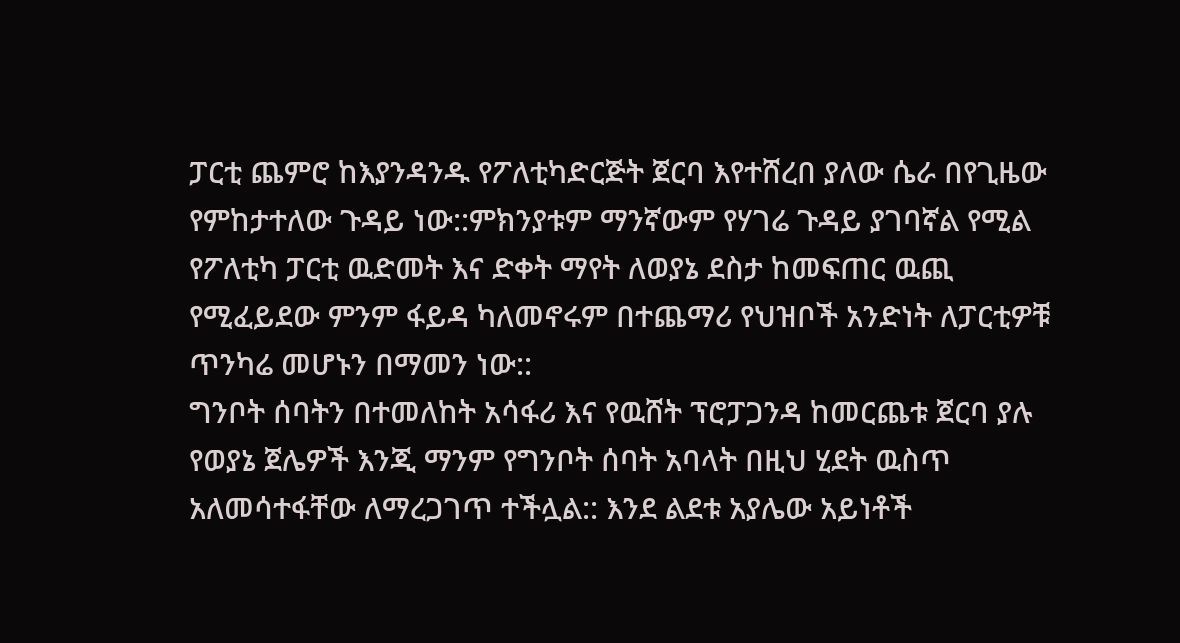ፓርቲ ጨምሮ ከእያንዳንዱ የፖለቲካድርጅት ጀርባ እየተሸረበ ያለው ሴራ በየጊዜው የምከታተለው ጉዳይ ነው::ምክንያቱም ማንኛውም የሃገሬ ጉዳይ ያገባኛል የሚል የፖለቲካ ፓርቲ ዉድመት እና ድቀት ማየት ለወያኔ ደስታ ከመፍጠር ዉጪ የሚፈይደው ምንም ፋይዳ ካለመኖሩም በተጨማሪ የህዝቦች አንድነት ለፓርቲዎቹ ጥንካሬ መሆኑን በማመን ነው::
ግንቦት ሰባትን በተመለከት አሳፋሪ እና የዉሸት ፕሮፓጋንዳ ከመርጨቱ ጀርባ ያሉ የወያኔ ጀሌዎች እንጂ ማንም የግንቦት ሰባት አባላት በዚህ ሂደት ዉስጥ አለመሳተፋቸው ለማረጋገጥ ተችሏል:: እንደ ልደቱ አያሌው አይነቶች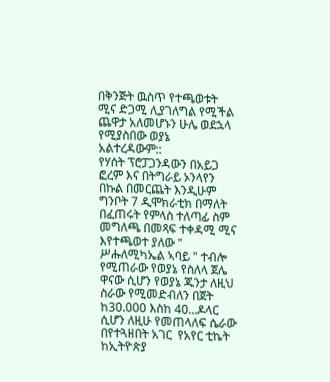በቅንጅት ዉስጥ የተጫወቱት ሚና ድጋሚ ሊያገለግል የሚችል ጨዋታ አለመሆኑን ሁሌ ወደኋላ የሚያስበው ወያኔ አልተረዳውም::
የሃሰት ፕሮፓጋንዳውን በአይጋ ፎረም እና በትግራይ ኦንላየን በኩል በመርጨት እንዲሁም ግንቦት 7 ዲሞክራቲክ በማለት በፈጠሩት የምላስ ተለጣፊ ስም መግለጫ በመጻፍ ተቀዳሚ ሚና እየተጫወተ ያለው " ሥሑለሚካኤል ኣባይ " ተብሎ የሚጠራው የወያኔ የስለላ ጀሌ ዋናው ሲሆን የወያኔ ጁንታ ለዚህ ስራው የሚመድብለን በጀት ከ30.000 እስከ 40...ዶላር ሲሆን ለዚሁ የመጠላለፍ ሴራው በየተጓዘበት አገር  የአየር ቲኬት ከኢትዮጵያ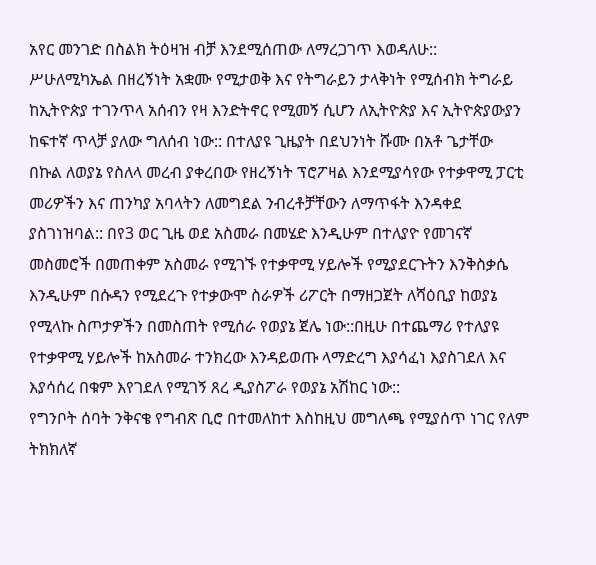አየር መንገድ በስልክ ትዕዛዝ ብቻ እንደሚሰጠው ለማረጋገጥ እወዳለሁ::
ሥሁለሚካኤል በዘረኝነት አቋሙ የሚታወቅ እና የትግራይን ታላቅነት የሚሰብክ ትግራይ ከኢትዮጵያ ተገንጥላ አሰብን የዛ እንድትኖር የሚመኝ ሲሆን ለኢትዮጵያ እና ኢትዮጵያውያን ከፍተኛ ጥላቻ ያለው ግለሰብ ነው:: በተለያዩ ጊዜያት በደህንነት ሹሙ በአቶ ጌታቸው በኩል ለወያኔ የስለላ መረብ ያቀረበው የዘረኝነት ፕሮፖዛል እንደሚያሳየው የተቃዋሚ ፓርቲ መሪዎችን እና ጠንካያ አባላትን ለመግደል ንብረቶቻቸውን ለማጥፋት እንዳቀደ ያስገነዝባል:: በየ3 ወር ጊዜ ወደ አስመራ በመሄድ እንዲሁም በተለያዮ የመገናኛ መስመሮች በመጠቀም አስመራ የሚገኙ የተቃዋሚ ሃይሎች የሚያደርጉትን እንቅስቃሴ እንዲሁም በሱዳን የሚደረጉ የተቃውሞ ስራዎች ሪፖርት በማዘጋጀት ለሻዕቢያ ከወያኔ የሚላኩ ስጦታዎችን በመስጠት የሚሰራ የወያኔ ጀሌ ነው::በዚሁ በተጨማሪ የተለያዩ የተቃዋሚ ሃይሎች ከአስመራ ተንክረው እንዳይወጡ ላማድረግ እያሳፈነ እያስገደለ እና እያሳሰረ በቁም እየገደለ የሚገኝ ጸረ ዲያስፖራ የወያኔ አሽከር ነው::
የግንቦት ሰባት ንቅናቄ የግብጽ ቢሮ በተመለከተ እስከዚህ መግለጫ የሚያሰጥ ነገር የለም ትክክለኛ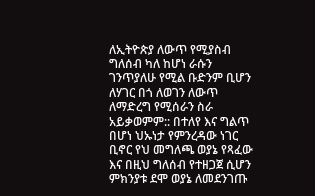ለኢትዮጵያ ለውጥ የሚያስብ ግለሰብ ካለ ከሆነ ራሱን ገንጥያለሁ የሚል ቡድንም ቢሆን ለሃገር በጎ ለወገን ለውጥ ለማድረግ የሚሰራን ስራ አይቃወምም:: በተለየ እና ግልጥ በሆነ ህኡነታ የምንረዳው ነገር ቢኖር የህ መግለጫ ወያኔ የጻፈው እና በዚህ ግለሰብ የተዘጋጀ ሲሆን ምክንያቱ ደሞ ወያኔ ለመደንገጡ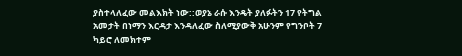ያስተላለፈው መልእክት ነው::ወያኔ ራሱ እንዴት ያለፉትን 17 የትግል አመታት በነማን እርዳታ እንዳለፈው ስለሚያውቅ አሁንም የግንቦት 7 ካይሮ ለመክተም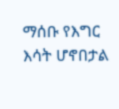ማሰቡ የእግር እሳት ሆኖበታል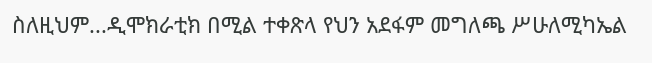ስለዚህም...ዲሞክራቲክ በሚል ተቀጽላ የህን አደፋም መግለጫ ሥሁለሚካኤል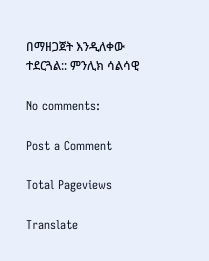በማዘጋጀት እንዲለቀው ተደርጓል:: ምንሊክ ሳልሳዊ

No comments:

Post a Comment

Total Pageviews

Translate